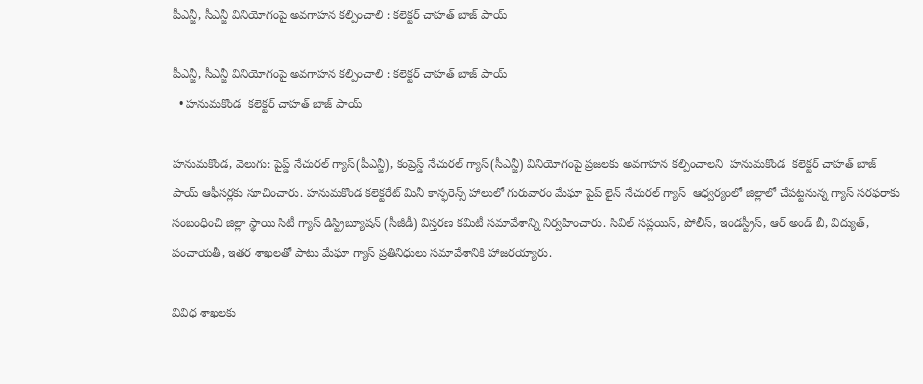పీఎన్జీ, సీఎన్జీ వినియోగంపై అవగాహన కల్పించాలి : కలెక్టర్ చాహత్ బాజ్ పాయ్

పీఎన్జీ, సీఎన్జీ వినియోగంపై అవగాహన కల్పించాలి : కలెక్టర్ చాహత్ బాజ్ పాయ్
  • హనుమకొండ  కలెక్టర్ చాహత్ బాజ్ పాయ్

హనుమకొండ, వెలుగు: పైప్డ్ నేచురల్ గ్యాస్(పీఎన్జీ), కంప్రెస్డ్ నేచురల్ గ్యాస్(సీఎన్జీ) వినియోగంపై ప్రజలకు అవగాహన కల్పించాలని  హనుమకొండ  కలెక్టర్ చాహత్ బాజ్ పాయ్ ఆఫీసర్లకు సూచించారు. హనుమకొండ కలెక్టరేట్ మినీ కాన్ఫరెన్స్ హాలులో గురువారం మేఘా పైప్ లైన్ నేచురల్ గ్యాస్  ఆధ్వర్యంలో జిల్లాలో చేపట్టనున్న గ్యాస్ సరఫరాకు సంబంధించి జిల్లా స్థాయి సిటీ గ్యాస్ డిస్ట్రిబ్యూషన్ (సీజీడీ) విస్తరణ కమిటీ సమావేశాన్ని నిర్వహించారు. సివిల్ సప్లయిస్, పోలీస్, ఇండస్ట్రీస్, ఆర్ అండ్ బీ, విద్యుత్, పంచాయతీ, ఇతర శాఖలతో పాటు మేఘా గ్యాస్ ప్రతినిధులు సమావేశానికి హాజరయ్యారు.

వివిధ శాఖలకు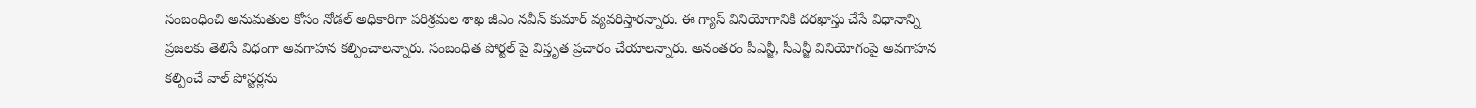సంబంధించి అనుమతుల కోసం నోడల్ అధికారిగా పరిశ్రమల శాఖ జీఎం నవీన్ కుమార్ వ్యవరిస్తారన్నారు. ఈ గ్యాస్ వినియోగానికి దరఖాస్తు చేసే విధానాన్ని ప్రజలకు తెలిసే విధంగా అవగాహన కల్పించాలన్నారు. సంబంధిత పోర్టల్ పై విస్తృత ప్రచారం చేయాలన్నారు. అనంతరం పీఎన్జీ, సీఎన్జీ వినియోగంపై అవగాహన కల్పించే వాల్ పోస్టర్లను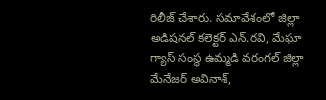రిలీజ్ చేశారు. సమావేశంలో జిల్లా అడిషనల్ కలెక్టర్ ఎన్.రవి, మేఘా గ్యాస్ సంస్థ ఉమ్మడి వరంగల్ జిల్లా మేనేజర్ అవినాశ్,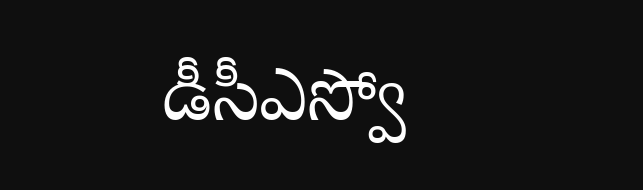డీసీఎస్వో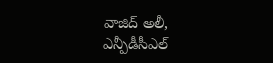వాజిద్ అలీ, ఎన్పీడీసీఎల్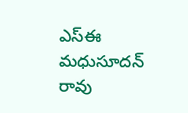ఎస్ఈ మధుసూదన్ రావు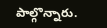పాల్గొన్నారు.